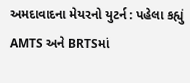અમદાવાદના મેયરનો યુટર્ન : પહેલા કહ્યું AMTS અને BRTSમાં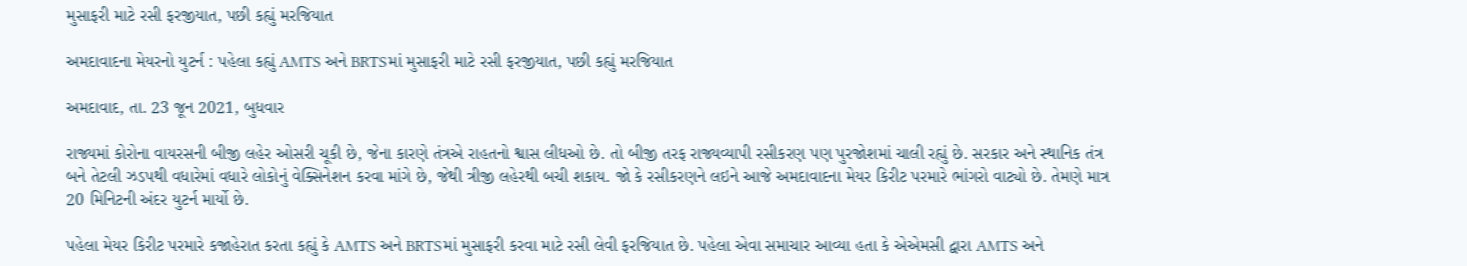મુસાફરી માટે રસી ફરજીયાત, પછી કહ્યું મરજિયાત

અમદાવાદના મેયરનો યુટર્ન : પહેલા કહ્યું AMTS અને BRTSમાં મુસાફરી માટે રસી ફરજીયાત, પછી કહ્યું મરજિયાત

અમદાવાદ, તા. 23 જૂન 2021, બુધવાર

રાજ્યમાં કોરોના વાયરસની બીજી લહેર ઓસરી ચૂકી છે, જેના કારણે તંત્રએ રાહતનો શ્વાસ લીધઓ છે. તો બીજી તરફ રાજ્યવ્યાપી રસીકરણ પણ પુરજોશમાં ચાલી રહ્યું છે. સરકાર અને સ્થાનિક તંત્ર બને તેટલી ઝડપથી વધારેમાં વધારે લોકોનું વેક્સિનેશન કરવા માંગે છે, જેથી ત્રીજી લહેરથી બચી શકાય. જો કે રસીકરણને લઇને આજે અમદાવાદના મેયર કિરીટ પરમારે ભાંગરો વાટ્યો છે. તેમણે માત્ર 20 મિનિટની અંદર યુટર્ન માર્યો છે.

પહેલા મેયર કિરીટ પરમારે કજાહેરાત કરતા કહ્યું કે AMTS અને BRTSમાં મુસાફરી કરવા માટે રસી લેવી ફરજિયાત છે. પહેલા એવા સમાચાર આવ્યા હતા કે એએમસી દ્વારા AMTS અને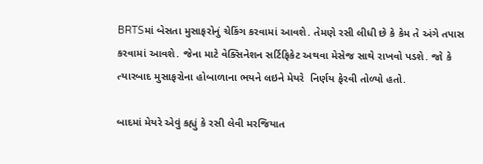BRTSમાં બેસતા મુસાફરોનું ચેકિંગ કરવામાં આવશે. તેમણે રસી લીધી છે કે કેમ તે અંગે તપાસ કરવામાં આવશે. જેના માટે વેક્સિનેશન સર્ટિફિકેટ અથવા મેસેજ સાથે રાખવો પડશે. જો કે ત્યારબાદ મુસાફરોના હોબાળાના ભયને લઇને મેયરે  નિર્ણય ફેરવી તોળ્યો હતો.

બાદમાં મેયરે એવું કહ્યું કે રસી લેવી મરજિયાત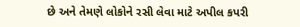છે અને તેમણે લોકોને રસી લેવા માટે અપીલ કપરી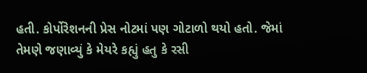હતી. કોર્પોરેશનની પ્રેસ નોટમાં પણ ગોટાળો થયો હતો. જેમાં તેમણે જણાવ્યું કે મેયરે કહ્યું હતુ કે રસી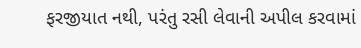ફરજીયાત નથી, પરંતુ રસી લેવાની અપીલ કરવામાં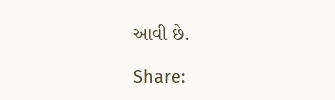આવી છે.

Share: